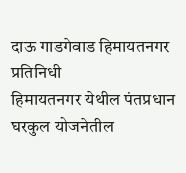दाऊ गाडगेवाड हिमायतनगर प्रतिनिधी
हिमायतनगर येथील पंतप्रधान घरकुल योजनेतील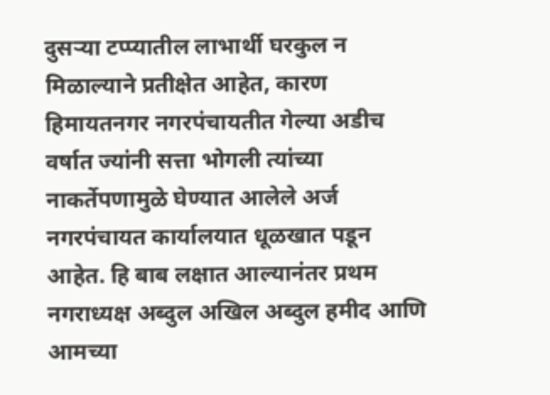दुसऱ्या टप्प्यातील लाभार्थी घरकुल न मिळाल्याने प्रतीक्षेत आहेत, कारण हिमायतनगर नगरपंचायतीत गेल्या अडीच वर्षात ज्यांनी सत्ता भोगली त्यांच्या नाकर्तेपणामुळे घेण्यात आलेले अर्ज नगरपंचायत कार्यालयात धूळखात पडून आहेत. हि बाब लक्षात आल्यानंतर प्रथम नगराध्यक्ष अब्दुल अखिल अब्दुल हमीद आणि आमच्या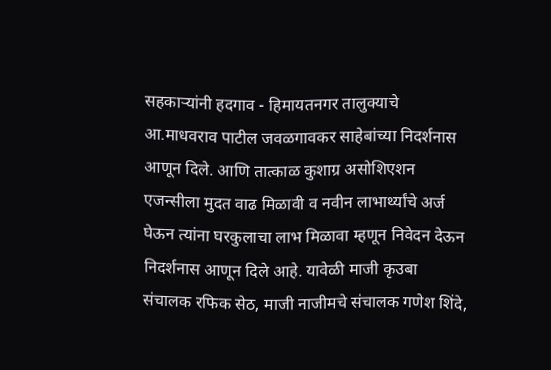सहकाऱ्यांनी हदगाव - हिमायतनगर तालुक्याचे आ.माधवराव पाटील जवळगावकर साहेबांच्या निदर्शनास आणून दिले. आणि तात्काळ कुशाग्र असोशिएशन एजन्सीला मुदत वाढ मिळावी व नवीन लाभार्थ्यांचे अर्ज घेऊन त्यांना घरकुलाचा लाभ मिळावा म्हणून निवेदन देऊन निदर्शनास आणून दिले आहे. यावेळी माजी कृउबा संचालक रफिक सेठ, माजी नाजीमचे संचालक गणेश शिंदे,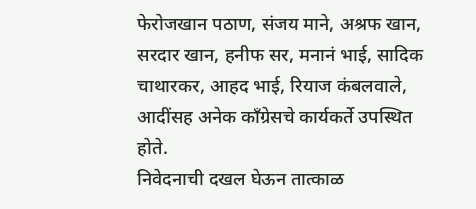फेरोजखान पठाण, संजय माने, अश्रफ खान, सरदार खान, हनीफ सर, मनानं भाई, सादिक चाथारकर, आहद भाई, रियाज कंबलवाले, आदींसह अनेक काँग्रेसचे कार्यकर्ते उपस्थित होते.
निवेदनाची दखल घेऊन तात्काळ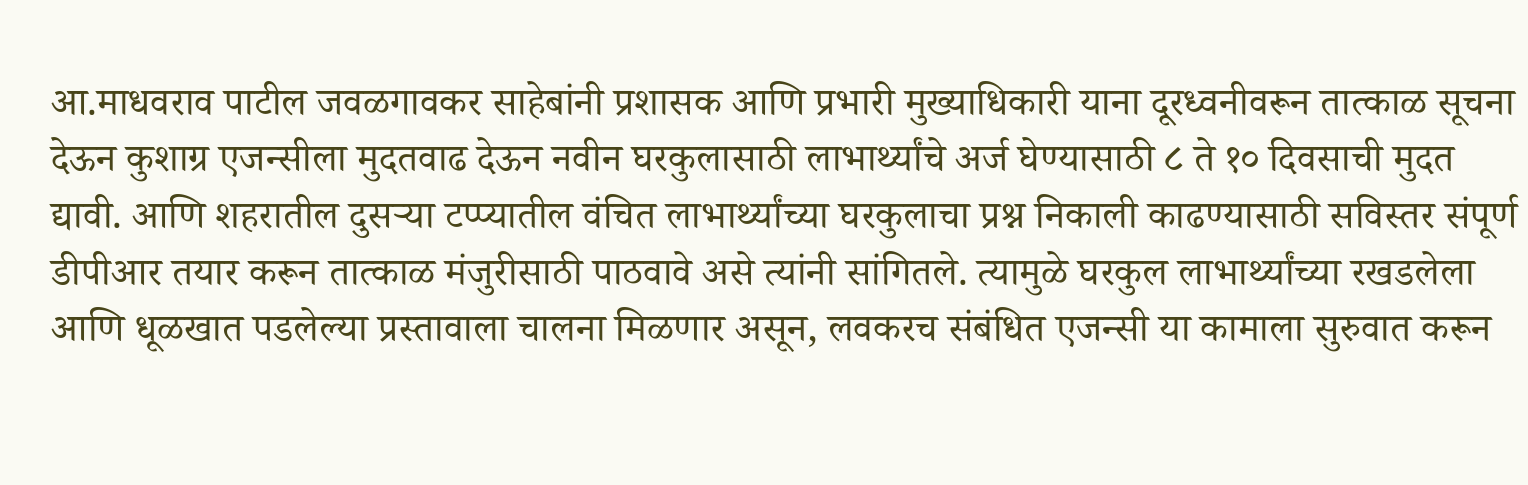आ.माधवराव पाटील जवळगावकर साहेबांनी प्रशासक आणि प्रभारी मुख्याधिकारी याना दूरध्वनीवरून तात्काळ सूचना देऊन कुशाग्र एजन्सीला मुदतवाढ देऊन नवीन घरकुलासाठी लाभार्थ्यांचे अर्ज घेण्यासाठी ८ ते १० दिवसाची मुदत द्यावी. आणि शहरातील दुसऱ्या टप्प्यातील वंचित लाभार्थ्यांच्या घरकुलाचा प्रश्न निकाली काढण्यासाठी सविस्तर संपूर्ण डीपीआर तयार करून तात्काळ मंजुरीसाठी पाठवावे असे त्यांनी सांगितले. त्यामुळे घरकुल लाभार्थ्यांच्या रखडलेला आणि धूळखात पडलेल्या प्रस्तावाला चालना मिळणार असून, लवकरच संबंधित एजन्सी या कामाला सुरुवात करून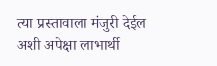त्या प्रस्तावाला मंजुरी देईल अशी अपेक्षा लाभार्थी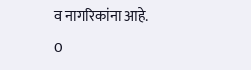व नागरिकांना आहे.
0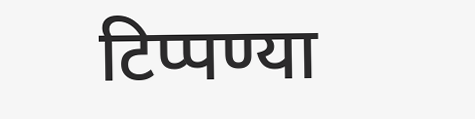टिप्पण्या